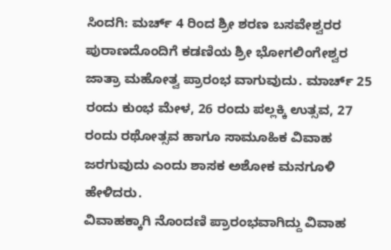ಸಿಂದಗಿ: ಮರ್ಚ್ 4 ರಿಂದ ಶ್ರೀ ಶರಣ ಬಸವೇಶ್ವರರ ಪುರಾಣದೊಂದಿಗೆ ಕಡಣಿಯ ಶ್ರೀ ಭೋಗಲಿಂಗೇಶ್ವರ ಜಾತ್ರಾ ಮಹೋತ್ವ ಪ್ರಾರಂಭ ವಾಗುವುದು. ಮಾರ್ಚ್ 25 ರಂದು ಕುಂಭ ಮೇಳ, 26 ರಂದು ಪಲ್ಲಕ್ಕಿ ಉತ್ಸವ, 27 ರಂದು ರಥೋತ್ಸವ ಹಾಗೂ ಸಾಮೂಹಿಕ ವಿವಾಹ ಜರಗುವುದು ಎಂದು ಶಾಸಕ ಅಶೋಕ ಮನಗೂಳಿ ಹೇಳಿದರು.
ವಿವಾಹಕ್ಕಾಗಿ ನೊಂದಣಿ ಪ್ರಾರಂಭವಾಗಿದ್ದು ವಿವಾಹ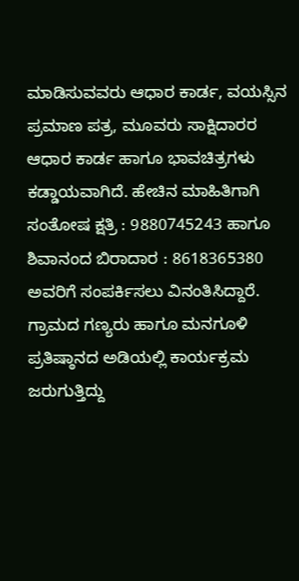ಮಾಡಿಸುವವರು ಆಧಾರ ಕಾರ್ಡ, ವಯಸ್ಸಿನ ಪ್ರಮಾಣ ಪತ್ರ, ಮೂವರು ಸಾಕ್ಷಿದಾರರ ಆಧಾರ ಕಾರ್ಡ ಹಾಗೂ ಭಾವಚಿತ್ರಗಳು ಕಡ್ಡಾಯವಾಗಿದೆ. ಹೇಚಿನ ಮಾಹಿತಿಗಾಗಿ ಸಂತೋಷ ಕ್ಷತ್ರಿ : 9880745243 ಹಾಗೂ ಶಿವಾನಂದ ಬಿರಾದಾರ : 8618365380 ಅವರಿಗೆ ಸಂಪರ್ಕಿಸಲು ವಿನಂತಿಸಿದ್ದಾರೆ.
ಗ್ರಾಮದ ಗಣ್ಯರು ಹಾಗೂ ಮನಗೂಳಿ ಪ್ರತಿಷ್ಠಾನದ ಅಡಿಯಲ್ಲಿ ಕಾರ್ಯಕ್ರಮ ಜರುಗುತ್ತಿದ್ದು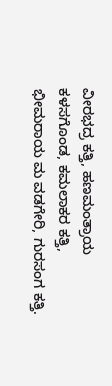ವೀರಭದ್ರ ಕತ್ತಿ, ಹಣಮಂತ್ರಾಯ ಕಳಸಗೊಂಡ, ಕಮಲಾಕರ ಕತ್ತಿ, ಭೀಮರಾಯ ಮ ವಡಗೇರಿ, ಗುರಸಂಗ ಕತ್ತಿ.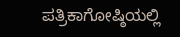ಪತ್ರಿಕಾಗೋಷ್ಠಿಯಲ್ಲಿ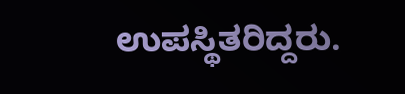ಉಪಸ್ಥಿತರಿದ್ದರು.